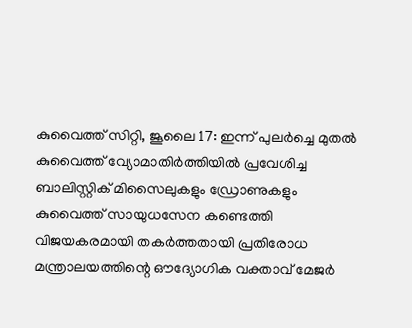കുവൈത്ത് സിറ്റി, ജൂലൈ 17: ഇന്ന് പുലർച്ചെ മുതൽ കുവൈത്ത് വ്യോമാതിർത്തിയിൽ പ്രവേശിച്ച ബാലിസ്റ്റിക് മിസൈലുകളും ഡ്രോണുകളും കുവൈത്ത് സായുധസേന കണ്ടെത്തി വിജയകരമായി തകർത്തതായി പ്രതിരോധ മന്ത്രാലയത്തിന്റെ ഔദ്യോഗിക വക്താവ് മേജർ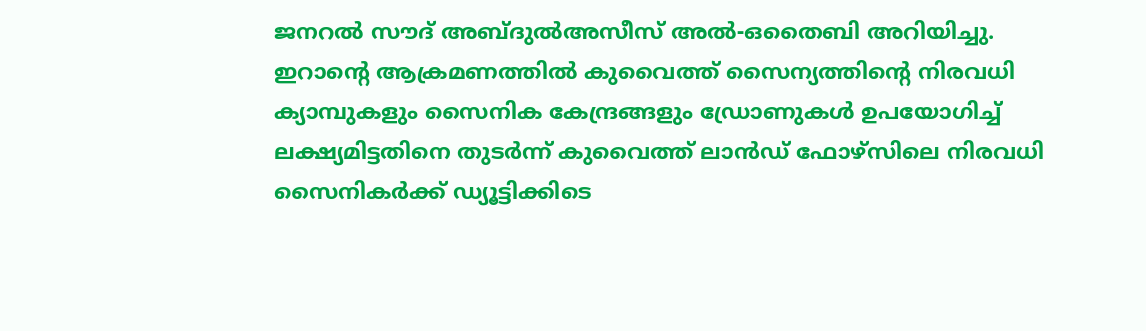ജനറൽ സൗദ് അബ്ദുൽഅസീസ് അൽ-ഒതൈബി അറിയിച്ചു.
ഇറാന്റെ ആക്രമണത്തിൽ കുവൈത്ത് സൈന്യത്തിന്റെ നിരവധി ക്യാമ്പുകളും സൈനിക കേന്ദ്രങ്ങളും ഡ്രോണുകൾ ഉപയോഗിച്ച് ലക്ഷ്യമിട്ടതിനെ തുടർന്ന് കുവൈത്ത് ലാൻഡ് ഫോഴ്സിലെ നിരവധി സൈനികർക്ക് ഡ്യൂട്ടിക്കിടെ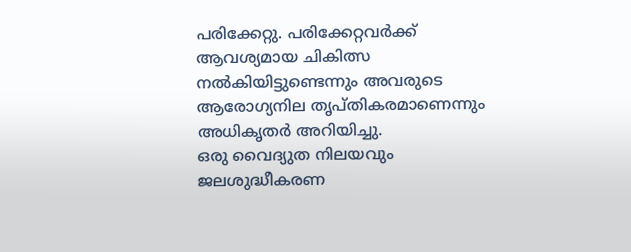പരിക്കേറ്റു. പരിക്കേറ്റവർക്ക് ആവശ്യമായ ചികിത്സ നൽകിയിട്ടുണ്ടെന്നും അവരുടെ ആരോഗ്യനില തൃപ്തികരമാണെന്നും അധികൃതർ അറിയിച്ചു.
ഒരു വൈദ്യുത നിലയവും ജലശുദ്ധീകരണ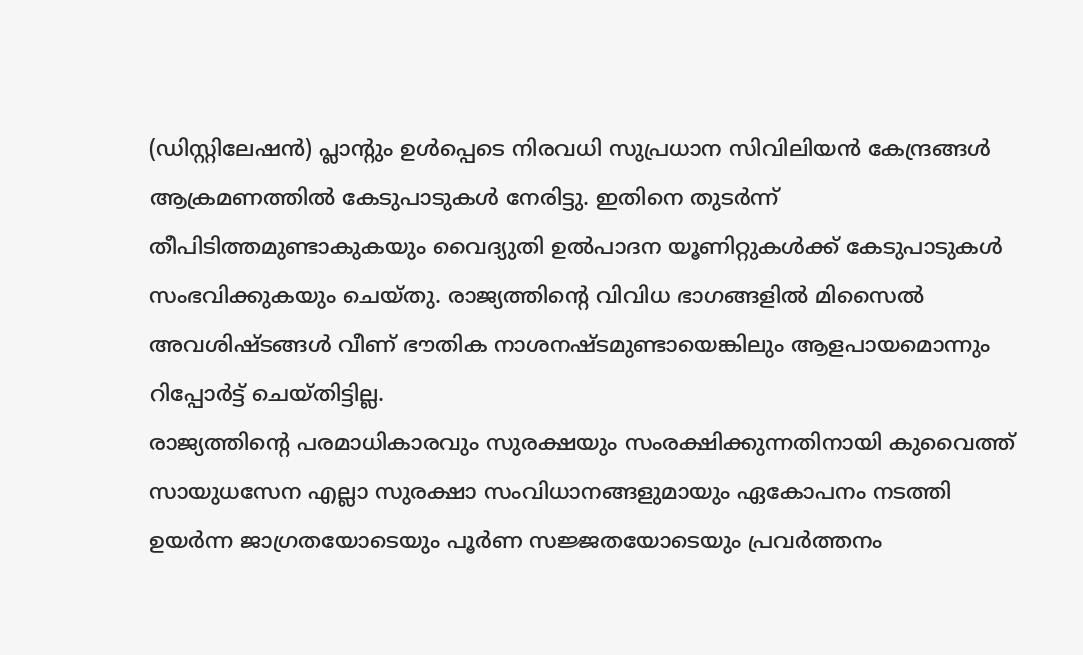(ഡിസ്റ്റിലേഷൻ) പ്ലാന്റും ഉൾപ്പെടെ നിരവധി സുപ്രധാന സിവിലിയൻ കേന്ദ്രങ്ങൾ ആക്രമണത്തിൽ കേടുപാടുകൾ നേരിട്ടു. ഇതിനെ തുടർന്ന് തീപിടിത്തമുണ്ടാകുകയും വൈദ്യുതി ഉൽപാദന യൂണിറ്റുകൾക്ക് കേടുപാടുകൾ സംഭവിക്കുകയും ചെയ്തു. രാജ്യത്തിന്റെ വിവിധ ഭാഗങ്ങളിൽ മിസൈൽ അവശിഷ്ടങ്ങൾ വീണ് ഭൗതിക നാശനഷ്ടമുണ്ടായെങ്കിലും ആളപായമൊന്നും റിപ്പോർട്ട് ചെയ്തിട്ടില്ല.
രാജ്യത്തിന്റെ പരമാധികാരവും സുരക്ഷയും സംരക്ഷിക്കുന്നതിനായി കുവൈത്ത് സായുധസേന എല്ലാ സുരക്ഷാ സംവിധാനങ്ങളുമായും ഏകോപനം നടത്തി ഉയർന്ന ജാഗ്രതയോടെയും പൂർണ സജ്ജതയോടെയും പ്രവർത്തനം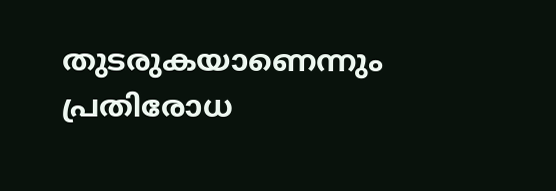തുടരുകയാണെന്നും പ്രതിരോധ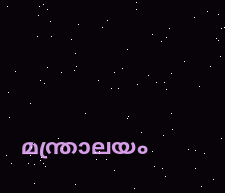മന്ത്രാലയം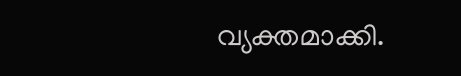വ്യക്തമാക്കി.